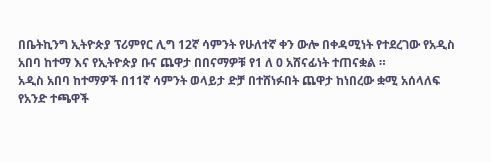በቤትኪንግ ኢትዮጵያ ፕሪምየር ሊግ 12ኛ ሳምንት የሁለተኛ ቀን ውሎ በቀዳሚነት የተደረገው የአዲስ አበባ ከተማ እና የኢትዮጵያ ቡና ጨዋታ በበናማዎቹ የ1 ለ 0 አሸናፊነት ተጠናቋል ።
አዲስ አበባ ከተማዎች በ11ኛ ሳምንት ወላይታ ድቻ በተሸነፉበት ጨዋታ ከነበረው ቋሚ አሰላለፍ የአንድ ተጫዋች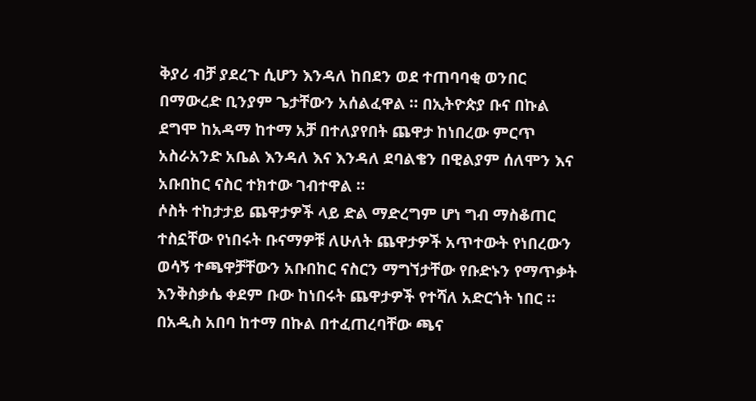ቅያሪ ብቻ ያደረጉ ሲሆን እንዳለ ከበደን ወደ ተጠባባቂ ወንበር በማውረድ ቢንያም ጌታቸውን አሰልፈዋል ። በኢትዮጵያ ቡና በኩል ደግሞ ከአዳማ ከተማ አቻ በተለያየበት ጨዋታ ከነበረው ምርጥ አስራአንድ አቤል እንዳለ እና እንዳለ ደባልቄን በዊልያም ሰለሞን እና አቡበከር ናስር ተክተው ገብተዋል ።
ሶስት ተከታታይ ጨዋታዎች ላይ ድል ማድረግም ሆነ ግብ ማስቆጠር ተስኗቸው የነበሩት ቡናማዎቹ ለሁለት ጨዋታዎች አጥተውት የነበረውን ወሳኝ ተጫዋቻቸውን አቡበከር ናስርን ማግኘታቸው የቡድኑን የማጥቃት እንቅስቃሴ ቀደም ቡው ከነበሩት ጨዋታዎች የተሻለ አድርጎት ነበር ። በአዲስ አበባ ከተማ በኩል በተፈጠረባቸው ጫና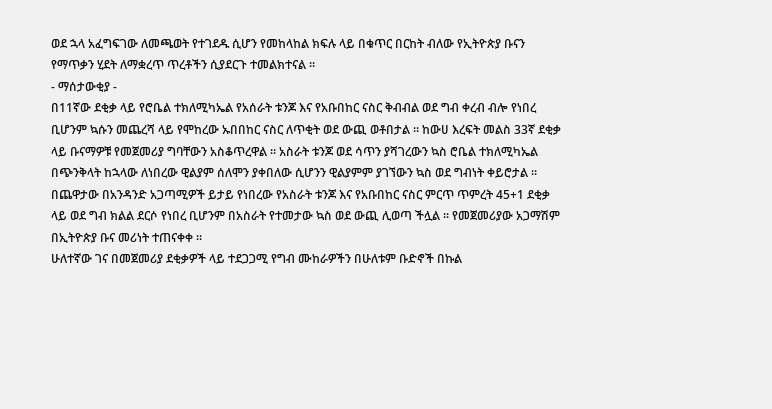ወደ ኋላ አፈግፍገው ለመጫወት የተገደዱ ሲሆን የመከላከል ክፍሉ ላይ በቁጥር በርከት ብለው የኢትዮጵያ ቡናን የማጥቃን ሂደት ለማቋረጥ ጥረቶችን ሲያደርጉ ተመልክተናል ።
- ማሰታውቂያ -
በ11ኛው ደቂቃ ላይ የሮቤል ተክለሚካኤል የአሰራት ቱንጆ እና የአቡበከር ናስር ቅብብል ወደ ግብ ቀረብ ብሎ የነበረ ቢሆንም ኳሱን መጨረሻ ላይ የሞከረው ኡበበከር ናስር ለጥቂት ወደ ውጪ ወቶበታል ። ከውሀ እረፍት መልስ 33ኛ ደቂቃ ላይ ቡናማዎቹ የመጀመሪያ ግባቸውን አስቆጥረዋል ። አስራት ቱንጆ ወደ ሳጥን ያሻገረውን ኳስ ሮቤል ተክለሚካኤል በጭንቅላት ከኋላው ለነበረው ዊልያም ሰለሞን ያቀበለው ሲሆንን ዊልያምም ያገኘውን ኳስ ወደ ግብነት ቀይሮታል ።
በጨዋታው በአንዳንድ አጋጣሚዎች ይታይ የነበረው የአስራት ቱንጆ እና የአቡበከር ናስር ምርጥ ጥምረት 45+1 ደቂቃ ላይ ወደ ግብ ክልል ደርሶ የነበረ ቢሆንም በአስራት የተመታው ኳስ ወደ ውጪ ሊወጣ ችሏል ። የመጀመሪያው አጋማሽም በኢትዮጵያ ቡና መሪነት ተጠናቀቀ ።
ሁለተኛው ገና በመጀመሪያ ደቂቃዎች ላይ ተደጋጋሚ የግብ ሙከራዎችን በሁለቱም ቡድኖች በኩል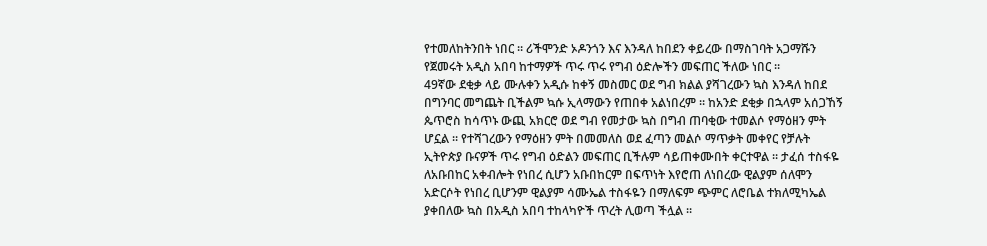የተመለከትንበት ነበር ። ሪችሞንድ ኦዶንጎን እና እንዳለ ከበደን ቀይረው በማስገባት አጋማሹን የጀመሩት አዲስ አበባ ከተማዎች ጥሩ ጥሩ የግብ ዕድሎችን መፍጠር ችለው ነበር ።
49ኛው ደቂቃ ላይ ሙሉቀን አዲሱ ከቀኝ መስመር ወደ ግብ ክልል ያሻገረውን ኳስ እንዳለ ከበደ በግንባር መግጨት ቢችልም ኳሱ ኢላማውን የጠበቀ አልነበረም ። ከአንድ ደቂቃ በኋላም አሰጋኸኝ ጴጥሮስ ከሳጥኑ ውጪ አክርሮ ወደ ግብ የመታው ኳስ በግብ ጠባቂው ተመልሶ የማዕዘን ምት ሆኗል ። የተሻገረውን የማዕዘን ምት በመመለስ ወደ ፈጣን መልሶ ማጥቃት መቀየር የቻሉት ኢትዮጵያ ቡናዎች ጥሩ የግብ ዕድልን መፍጠር ቢችሉም ሳይጠቀሙበት ቀርተዋል ። ታፈሰ ተስፋዬ ለአቡበከር አቀብሎት የነበረ ሲሆን አቡበከርም በፍጥነት እየሮጠ ለነበረው ዊልያም ሰለሞን አድርሶት የነበረ ቢሆንም ዊልያም ሳሙኤል ተስፋዬን በማለፍም ጭምር ለሮቤል ተክለሚካኤል ያቀበለው ኳስ በአዲስ አበባ ተከላካዮች ጥረት ሊወጣ ችሏል ።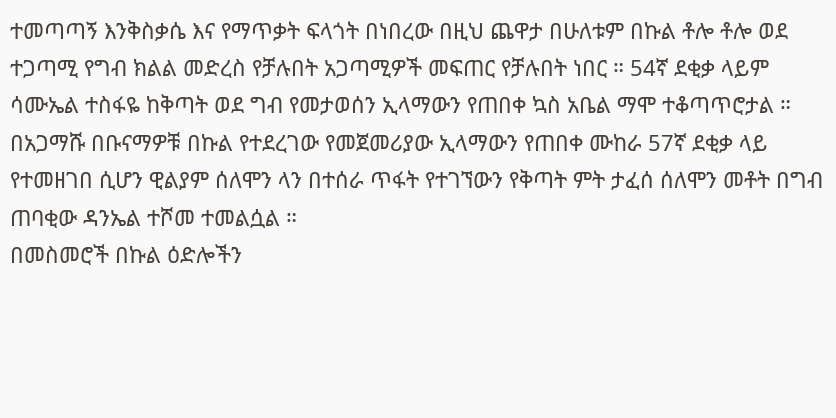ተመጣጣኝ እንቅስቃሴ እና የማጥቃት ፍላጎት በነበረው በዚህ ጨዋታ በሁለቱም በኩል ቶሎ ቶሎ ወደ ተጋጣሚ የግብ ክልል መድረስ የቻሉበት አጋጣሚዎች መፍጠር የቻሉበት ነበር ። 54ኛ ደቂቃ ላይም ሳሙኤል ተስፋዬ ከቅጣት ወደ ግብ የመታወሰን ኢላማውን የጠበቀ ኳስ አቤል ማሞ ተቆጣጥሮታል ። በአጋማሹ በቡናማዎቹ በኩል የተደረገው የመጀመሪያው ኢላማውን የጠበቀ ሙከራ 57ኛ ደቂቃ ላይ የተመዘገበ ሲሆን ዊልያም ሰለሞን ላን በተሰራ ጥፋት የተገኘውን የቅጣት ምት ታፈሰ ሰለሞን መቶት በግብ ጠባቂው ዳንኤል ተሾመ ተመልሷል ።
በመስመሮች በኩል ዕድሎችን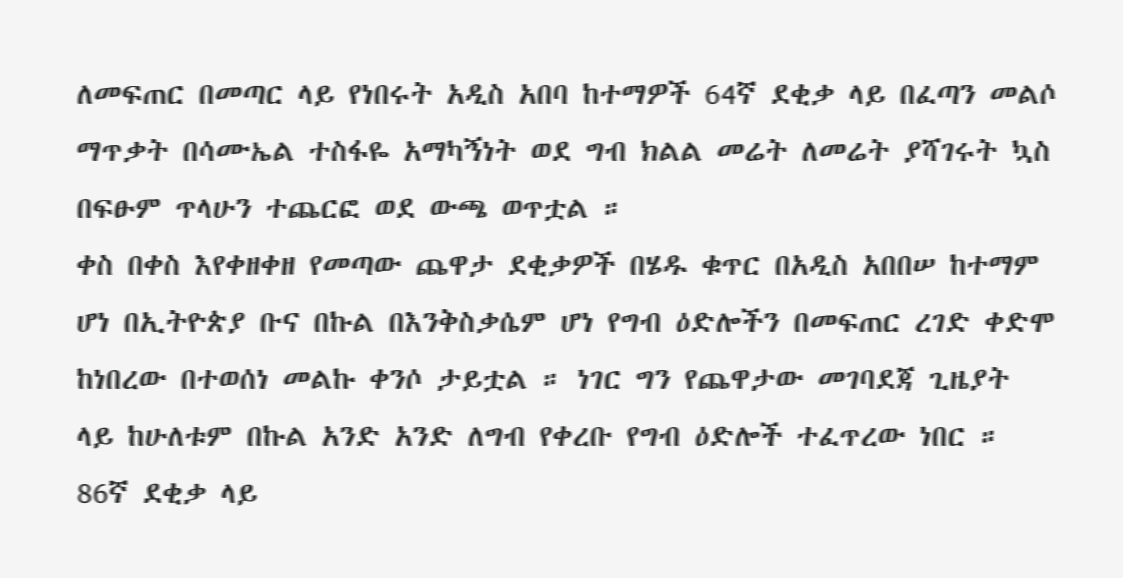ለመፍጠር በመጣር ላይ የነበሩት አዲስ አበባ ከተማዎች 64ኛ ደቂቃ ላይ በፈጣን መልሶ ማጥቃት በሳሙኤል ተስፋዬ አማካኝነት ወደ ግብ ክልል መሬት ለመሬት ያሻገሩት ኳስ በፍፁም ጥላሁን ተጨርፎ ወደ ውጫ ወጥቷል ።
ቀስ በቀስ እየቀዘቀዘ የመጣው ጨዋታ ደቂቃዎች በሄዱ ቁጥር በአዲስ አበበሠ ከተማም ሆነ በኢትዮጵያ ቡና በኩል በእንቅስቃሴም ሆነ የግብ ዕድሎችን በመፍጠር ረገድ ቀድሞ ከነበረው በተወሰነ መልኩ ቀንሶ ታይቷል ። ነገር ግን የጨዋታው መገባደጃ ጊዜያት ላይ ከሁለቱም በኩል አንድ አንድ ለግብ የቀረቡ የግብ ዕድሎች ተፈጥረው ነበር ።
86ኛ ደቂቃ ላይ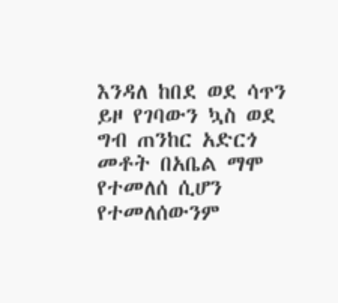እንዳለ ከበደ ወደ ሳጥን ይዞ የገባውን ኳስ ወደ ግብ ጠንከር አድርጎ መቶት በአቤል ማሞ የተመለሰ ሲሆን የተመለሰውንም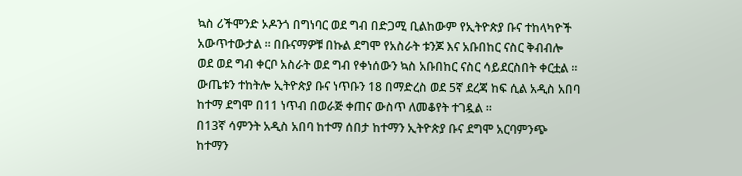ኳስ ሪችሞንድ ኦዶንጎ በግነባር ወደ ግብ በድጋሚ ቢልከውም የኢትዮጵያ ቡና ተከላካዮች አውጥተውታል ። በቡናማዎቹ በኩል ደግሞ የአስራት ቱንጆ እና አቡበከር ናስር ቅብብሎ ወደ ወደ ግብ ቀርቦ አስራት ወደ ግብ የቀነሰውን ኳስ አቡበከር ናስር ሳይደርስበት ቀርቷል ።
ውጤቱን ተከትሎ ኢትዮጵያ ቡና ነጥቡን 18 በማድረስ ወደ 5ኛ ደረጃ ከፍ ሲል አዲስ አበባ ከተማ ደግሞ በ11 ነጥብ በወራጅ ቀጠና ውስጥ ለመቆየት ተገዷል ።
በ13ኛ ሳምንት አዲስ አበባ ከተማ ሰበታ ከተማን ኢትዮጵያ ቡና ደግሞ አርባምንጭ ከተማን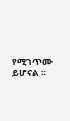የሚገጥሙ ይሆናል ።